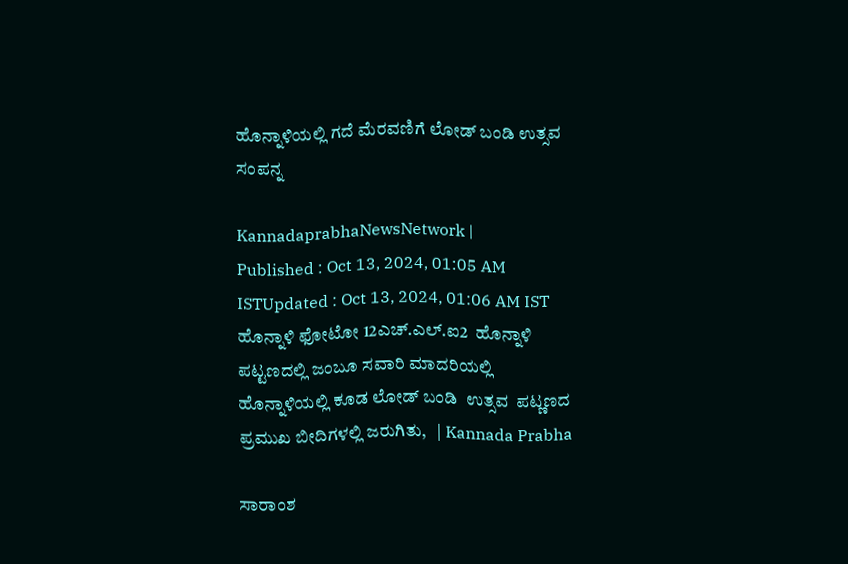ಹೊನ್ನಾಳಿಯಲ್ಲಿ ಗದೆ ಮೆರವಣಿಗೆ ಲೋಡ್ ಬಂಡಿ ಉತ್ಸವ ಸಂಪನ್ನ

KannadaprabhaNewsNetwork |
Published : Oct 13, 2024, 01:05 AM ISTUpdated : Oct 13, 2024, 01:06 AM IST
ಹೊನ್ನಾಳಿ ಫೋಟೋ 12ಎಚ್.ಎಲ್.ಐ2  ಹೊನ್ನಾಳಿ ಪಟ್ಟಣದಲ್ಲಿ ಜಂಬೂ ಸವಾರಿ ಮಾದರಿಯಲ್ಲಿ ಹೊನ್ನಾಳಿಯಲ್ಲಿ ಕೂಡ ಲೋಡ್ ಬಂಡಿ  ಉತ್ಸವ  ಪಟ್ಣಣದ ಪ್ರಮುಖ ಬೀದಿಗಳಲ್ಲಿ ಜರುಗಿತು,   | Kannada Prabha

ಸಾರಾಂಶ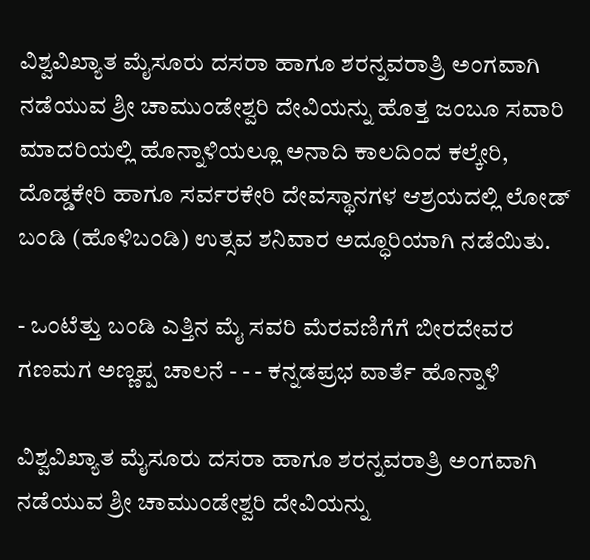ವಿಶ್ವವಿಖ್ಯಾತ ಮೈಸೂರು ದಸರಾ ಹಾಗೂ ಶರನ್ನವರಾತ್ರಿ ಅಂಗವಾಗಿ ನಡೆಯುವ ಶ್ರೀ ಚಾಮುಂಡೇಶ್ವರಿ ದೇವಿಯನ್ನು ಹೊತ್ತ ಜಂಬೂ ಸವಾರಿ ಮಾದರಿಯಲ್ಲಿ ಹೊನ್ನಾಳಿಯಲ್ಲೂ ಅನಾದಿ ಕಾಲದಿಂದ ಕಲ್ಕೇರಿ, ದೊಡ್ಡಕೇರಿ ಹಾಗೂ ಸರ್ವರಕೇರಿ ದೇವಸ್ಥಾನಗಳ ಆಶ್ರಯದಲ್ಲಿ ಲೋಡ್ ಬಂಡಿ (ಹೊಳಿಬಂಡಿ) ಉತ್ಸವ ಶನಿವಾರ ಅದ್ಧೂರಿಯಾಗಿ ನಡೆಯಿತು.

- ಒಂಟೆತ್ತು ಬಂಡಿ ಎತ್ತಿನ ಮೈ ಸವರಿ ಮೆರವಣಿಗೆಗೆ ಬೀರದೇವರ ಗಣಮಗ ಅಣ್ಣಪ್ಪ ಚಾಲನೆ - - - ಕನ್ನಡಪ್ರಭ ವಾರ್ತೆ ಹೊನ್ನಾಳಿ

ವಿಶ್ವವಿಖ್ಯಾತ ಮೈಸೂರು ದಸರಾ ಹಾಗೂ ಶರನ್ನವರಾತ್ರಿ ಅಂಗವಾಗಿ ನಡೆಯುವ ಶ್ರೀ ಚಾಮುಂಡೇಶ್ವರಿ ದೇವಿಯನ್ನು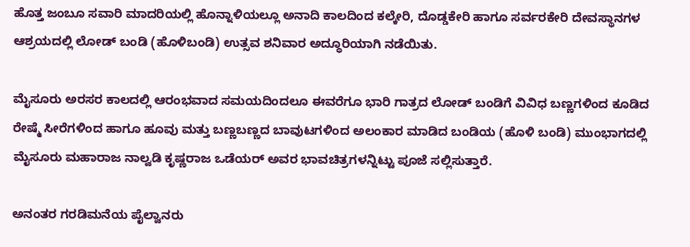ಹೊತ್ತ ಜಂಬೂ ಸವಾರಿ ಮಾದರಿಯಲ್ಲಿ ಹೊನ್ನಾಳಿಯಲ್ಲೂ ಅನಾದಿ ಕಾಲದಿಂದ ಕಲ್ಕೇರಿ, ದೊಡ್ಡಕೇರಿ ಹಾಗೂ ಸರ್ವರಕೇರಿ ದೇವಸ್ಥಾನಗಳ ಆಶ್ರಯದಲ್ಲಿ ಲೋಡ್ ಬಂಡಿ (ಹೊಳಿಬಂಡಿ) ಉತ್ಸವ ಶನಿವಾರ ಅದ್ಧೂರಿಯಾಗಿ ನಡೆಯಿತು.

ಮೈಸೂರು ಅರಸರ ಕಾಲದಲ್ಲಿ ಆರಂಭವಾದ ಸಮಯದಿಂದಲೂ ಈವರೆಗೂ ಭಾರಿ ಗಾತ್ರದ ಲೋಡ್ ಬಂಡಿಗೆ ವಿವಿಧ ಬಣ್ಣಗಳಿಂದ ಕೂಡಿದ ರೇಷ್ಮೆ ಸೀರೆಗಳಿಂದ ಹಾಗೂ ಹೂವು ಮತ್ತು ಬಣ್ಣಬಣ್ಣದ ಬಾವುಟಗಳಿಂದ ಅಲಂಕಾರ ಮಾಡಿದ ಬಂಡಿಯ (ಹೊಳಿ ಬಂಡಿ) ಮುಂಭಾಗದಲ್ಲಿ ಮೈಸೂರು ಮಹಾರಾಜ ನಾಲ್ವಡಿ ಕೃಷ್ಣರಾಜ ಒಡೆಯರ್ ಅವರ ಭಾವಚಿತ್ರಗಳನ್ನಿಟ್ಟು ಪೂಜೆ ಸಲ್ಲಿಸುತ್ತಾರೆ.

ಅನಂತರ ಗರಡಿಮನೆಯ ಪೈಲ್ವಾನರು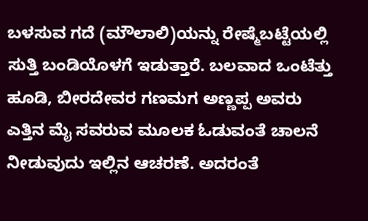ಬಳಸುವ ಗದೆ (ಮೌಲಾಲಿ)ಯನ್ನು ರೇಷ್ಮೆಬಟ್ಟೆಯಲ್ಲಿ ಸುತ್ತಿ ಬಂಡಿಯೊಳಗೆ ಇಡುತ್ತಾರೆ. ಬಲವಾದ ಒಂಟೆತ್ತು ಹೂಡಿ, ಬೀರದೇವರ ಗಣಮಗ ಅಣ್ಣಪ್ಪ ಅವರು ಎತ್ತಿನ ಮೈ ಸವರುವ ಮೂಲಕ ಓಡುವಂತೆ ಚಾಲನೆ ನೀಡುವುದು ಇಲ್ಲಿನ ಆಚರಣೆ. ಅದರಂತೆ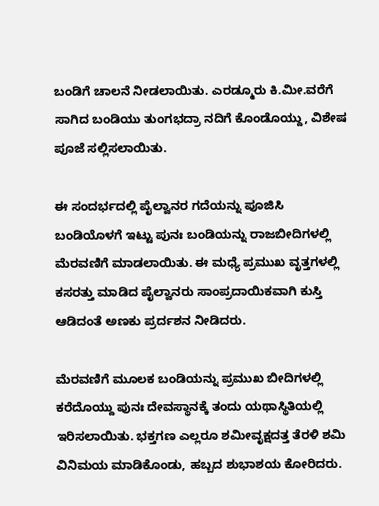ಬಂಡಿಗೆ ಚಾಲನೆ ನೀಡಲಾಯಿತು. ಎರಡ್ಮೂರು ಕಿ.ಮೀ.ವರೆಗೆ ಸಾಗಿದ ಬಂಡಿಯು ತುಂಗಭದ್ರಾ ನದಿಗೆ ಕೊಂಡೊಯ್ದು, ವಿಶೇಷ ಪೂಜೆ ಸಲ್ಲಿಸಲಾಯಿತು.

ಈ ಸಂದರ್ಭದಲ್ಲಿ ಪೈಲ್ವಾನರ ಗದೆಯನ್ನು ಪೂಜಿಸಿ ಬಂಡಿಯೊಳಗೆ ಇಟ್ಟು ಪುನಃ ಬಂಡಿಯನ್ನು ರಾಜಬೀದಿಗಳಲ್ಲಿ ಮೆರವಣಿಗೆ ಮಾಡಲಾಯಿತು. ಈ ಮಧ್ಯೆ ಪ್ರಮುಖ ವೃತ್ತಗಳಲ್ಲಿ ಕಸರತ್ತು ಮಾಡಿದ ಪೈಲ್ವಾನರು ಸಾಂಪ್ರದಾಯಿಕವಾಗಿ ಕುಸ್ತಿ ಆಡಿದಂತೆ ಅಣಕು ಪ್ರರ್ದಶನ ನೀಡಿದರು.

ಮೆರವಣಿಗೆ ಮೂಲಕ ಬಂಡಿಯನ್ನು ಪ್ರಮುಖ ಬೀದಿಗಳಲ್ಲಿ ಕರೆದೊಯ್ದು ಪುನಃ ದೇವಸ್ಥಾನಕ್ಕೆ ತಂದು ಯಥಾಸ್ಥಿತಿಯಲ್ಲಿ ಇರಿಸಲಾಯಿತು. ಭಕ್ತಗಣ ಎಲ್ಲರೂ ಶಮೀವೃಕ್ಷದತ್ತ ತೆರಳಿ ಶಮಿ ವಿನಿಮಯ ಮಾಡಿಕೊಂಡು, ಹಬ್ಬದ ಶುಭಾಶಯ ಕೋರಿದರು.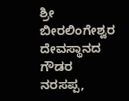ಶ್ರೀ ಬೀರಲಿಂಗೇಶ್ವರ ದೇವಸ್ಥಾನದ ಗೌಡರ ನರಸಪ್ಪ,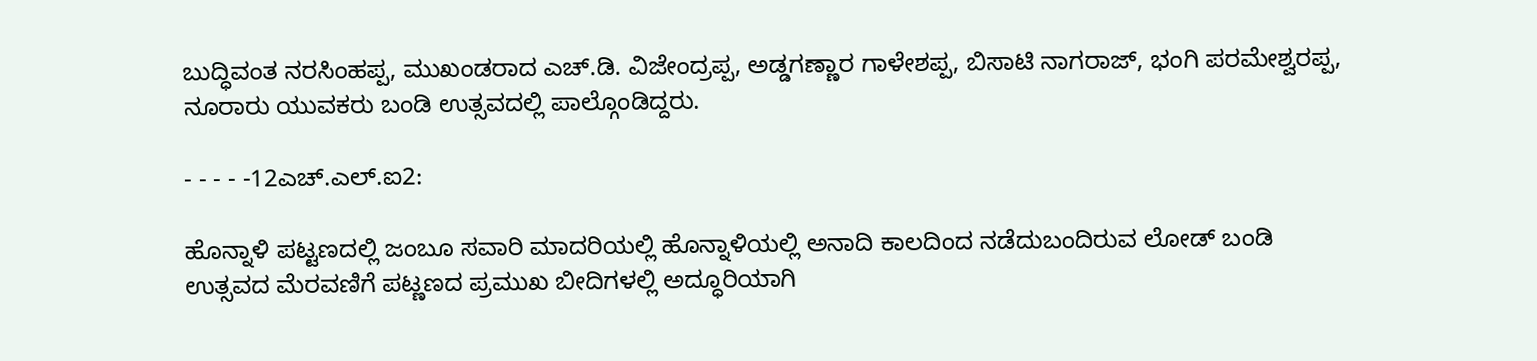ಬುದ್ಧಿವಂತ ನರಸಿಂಹಪ್ಪ, ಮುಖಂಡರಾದ ಎಚ್.ಡಿ. ವಿಜೇಂದ್ರಪ್ಪ, ಅಡ್ಡಗಣ್ಣಾರ ಗಾಳೇಶಪ್ಪ, ಬಿಸಾಟಿ ನಾಗರಾಜ್, ಭಂಗಿ ಪರಮೇಶ್ವರಪ್ಪ, ನೂರಾರು ಯುವಕರು ಬಂಡಿ ಉತ್ಸವದಲ್ಲಿ ಪಾಲ್ಗೊಂಡಿದ್ದರು.

- - - - -12ಎಚ್.ಎಲ್.ಐ2:

ಹೊನ್ನಾಳಿ ಪಟ್ಟಣದಲ್ಲಿ ಜಂಬೂ ಸವಾರಿ ಮಾದರಿಯಲ್ಲಿ ಹೊನ್ನಾಳಿಯಲ್ಲಿ ಅನಾದಿ ಕಾಲದಿಂದ ನಡೆದುಬಂದಿರುವ ಲೋಡ್ ಬಂಡಿ ಉತ್ಸವದ ಮೆರವಣಿಗೆ ಪಟ್ಣಣದ ಪ್ರಮುಖ ಬೀದಿಗಳಲ್ಲಿ ಅದ್ಧೂರಿಯಾಗಿ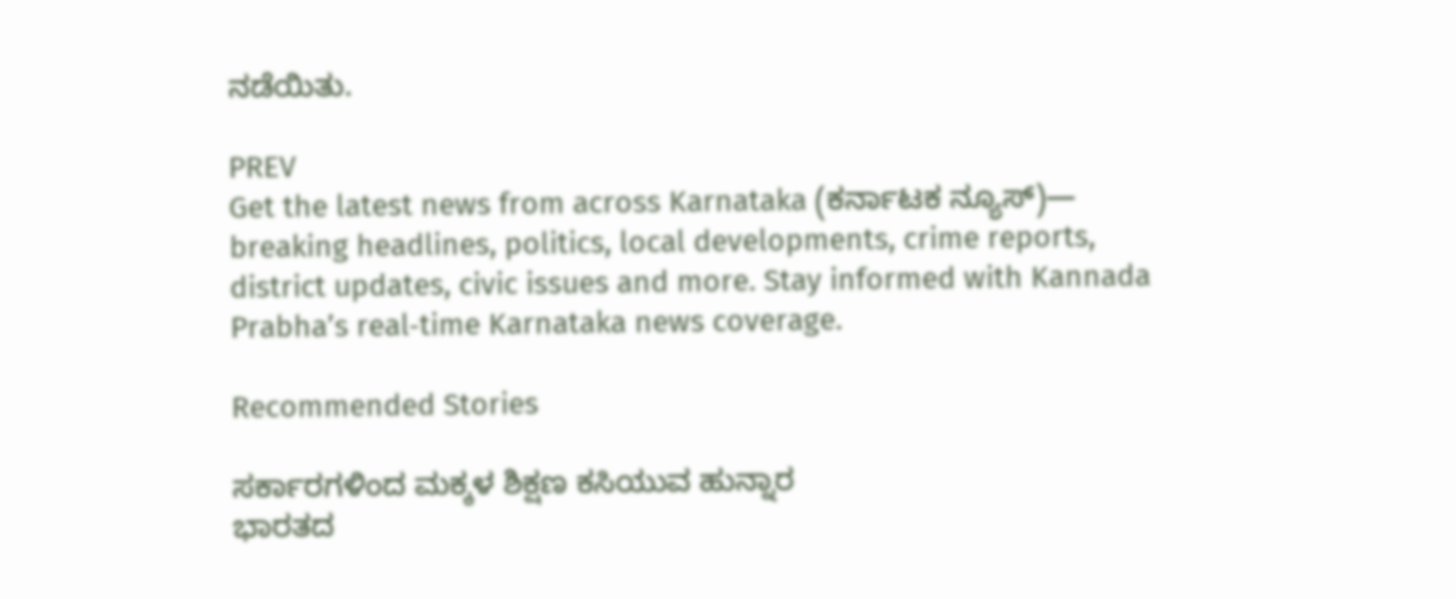ನಡೆಯಿತು.

PREV
Get the latest news from across Karnataka (ಕರ್ನಾಟಕ ನ್ಯೂಸ್)— breaking headlines, politics, local developments, crime reports, district updates, civic issues and more. Stay informed with Kannada Prabha’s real‑time Karnataka news coverage.

Recommended Stories

ಸರ್ಕಾರಗಳಿಂದ ಮಕ್ಕಳ ಶಿಕ್ಷಣ ಕಸಿಯುವ ಹುನ್ನಾರ
ಭಾರತದ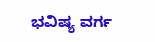ಭವಿಷ್ಯ ವರ್ಗ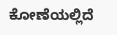ಕೋಣೆಯಲ್ಲಿದೆ